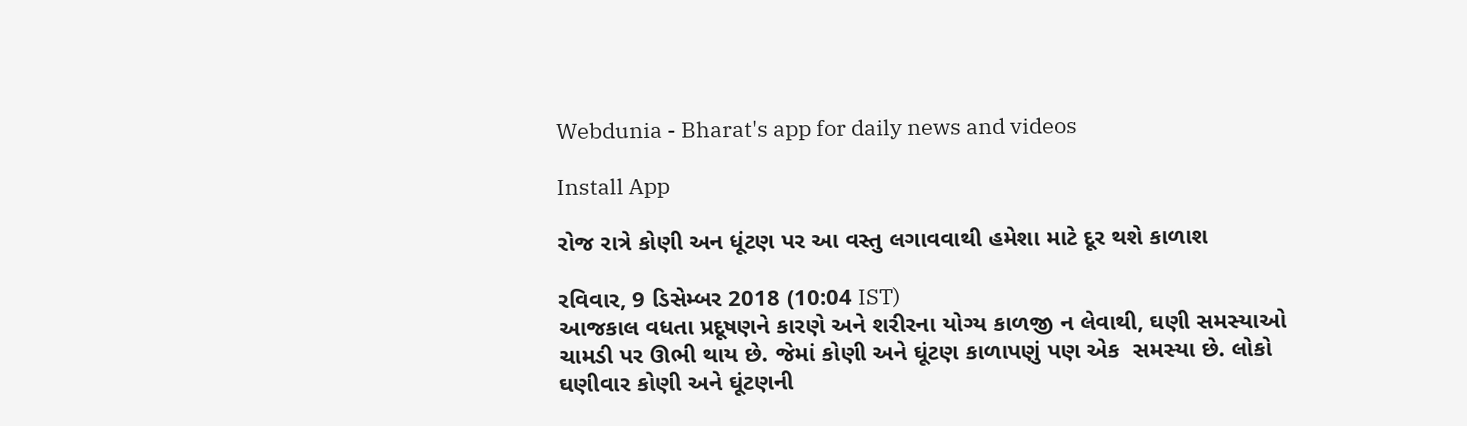Webdunia - Bharat's app for daily news and videos

Install App

રોજ રાત્રે કોણી અન ધૂંટણ પર આ વસ્તુ લગાવવાથી હમેશા માટે દૂર થશે કાળાશ

રવિવાર, 9 ડિસેમ્બર 2018 (10:04 IST)
આજકાલ વધતા પ્રદૂષણને કારણે અને શરીરના યોગ્ય કાળજી ન લેવાથી, ઘણી સમસ્યાઓ ચામડી પર ઊભી થાય છે. જેમાં કોણી અને ઘૂંટણ કાળાપણું પણ એક  સમસ્યા છે. લોકો ઘણીવાર કોણી અને ઘૂંટણની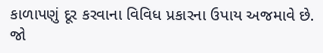કાળાપણું દૂર કરવાના વિવિધ પ્રકારના ઉપાય અજમાવે છે. જો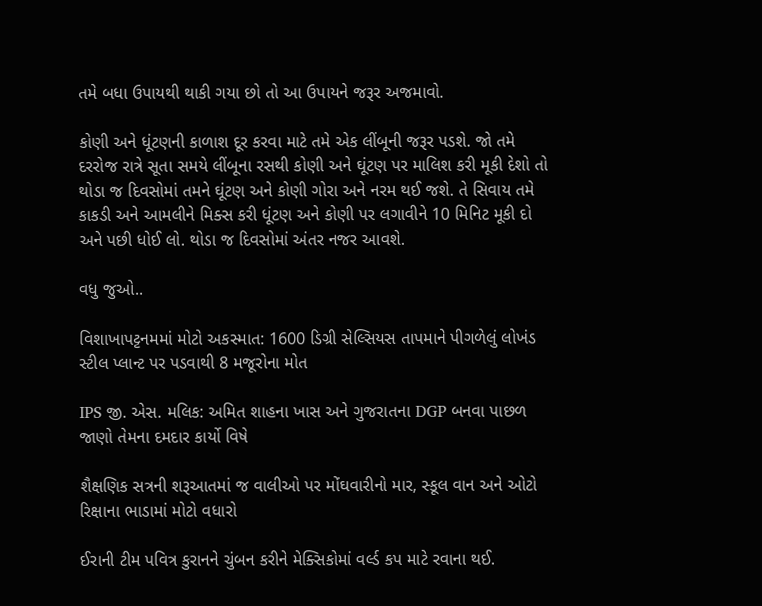તમે બધા ઉપાયથી થાકી ગયા છો તો આ ઉપાયને જરૂર અજમાવો.

કોણી અને ધૂંટણની કાળાશ દૂર કરવા માટે તમે એક લીંબૂની જરૂર પડશે. જો તમે દરરોજ રાત્રે સૂતા સમયે લીંબૂના રસથી કોણી અને ઘૂંટણ પર માલિશ કરી મૂકી દેશો તો થોડા જ દિવસોમાં તમને ઘૂંટણ અને કોણી ગોરા અને નરમ થઈ જશે. તે સિવાય તમે કાકડી અને આમલીને મિક્સ કરી ધૂંટણ અને કોણી પર લગાવીને 10 મિનિટ મૂકી દો અને પછી ધોઈ લો. થોડા જ દિવસોમાં અંતર નજર આવશે.

વધુ જુઓ..

વિશાખાપટ્ટનમમાં મોટો અકસ્માત: 1600 ડિગ્રી સેલ્સિયસ તાપમાને પીગળેલું લોખંડ સ્ટીલ પ્લાન્ટ પર પડવાથી 8 મજૂરોના મોત

IPS જી. એસ. મલિક: અમિત શાહના ખાસ અને ગુજરાતના DGP બનવા પાછળ જાણો તેમના દમદાર કાર્યો વિષે

શૈક્ષણિક સત્રની શરૂઆતમાં જ વાલીઓ પર મોંઘવારીનો માર, સ્કૂલ વાન અને ઓટો રિક્ષાના ભાડામાં મોટો વધારો

ઈરાની ટીમ પવિત્ર કુરાનને ચુંબન કરીને મેક્સિકોમાં વર્લ્ડ કપ માટે રવાના થઈ.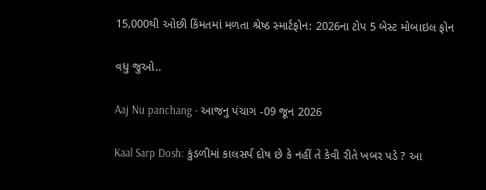15,000થી ઓછી કિંમતમાં મળતા શ્રેષ્ઠ સ્માર્ટફોન: 2026ના ટોપ 5 બેસ્ટ મોબાઇલ ફોન

વધુ જુઓ..

Aaj Nu panchang - આજનુ પંચાગ -09 જૂન 2026

Kaal Sarp Dosh: કુંડળીમાં કાલસર્પ દોષ છે કે નહીં તે કેવી રીતે ખબર પડે ? આ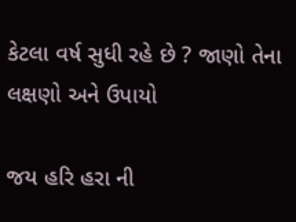કેટલા વર્ષ સુધી રહે છે ? જાણો તેના લક્ષણો અને ઉપાયો

જય હરિ હરા ની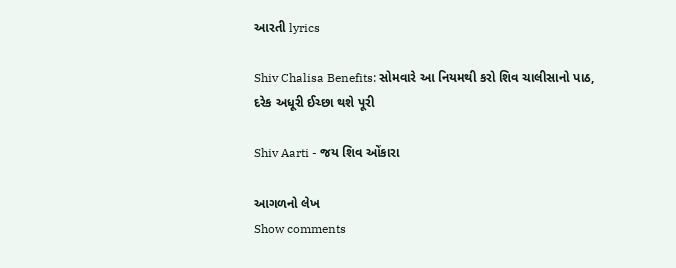આરતી lyrics

Shiv Chalisa Benefits: સોમવારે આ નિયમથી કરો શિવ ચાલીસાનો પાઠ, દરેક અધૂરી ઈચ્છા થશે પૂરી

Shiv Aarti - જય શિવ ઓંકારા

આગળનો લેખ
Show comments